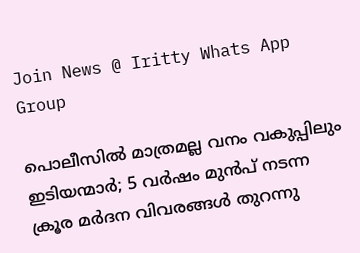Join News @ Iritty Whats App Group

പൊലീസിൽ മാത്രമല്ല വനം വകുപ്പിലും ഇടിയന്മാർ; 5 വർഷം മുൻപ് നടന്ന ക്രൂര മർദന വിവരങ്ങൾ തുറന്നു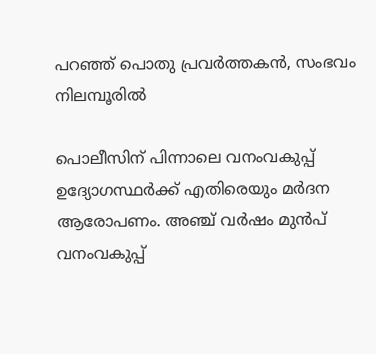പറഞ്ഞ് പൊതു പ്രവർത്തകൻ, സംഭവം നിലമ്പൂരിൽ

പൊലീസിന് പിന്നാലെ വനംവകുപ്പ് ഉദ്യോഗസ്ഥർക്ക് എതിരെയും മർദന ആരോപണം. അഞ്ച് വർഷം മുൻപ് വനംവകുപ്പ്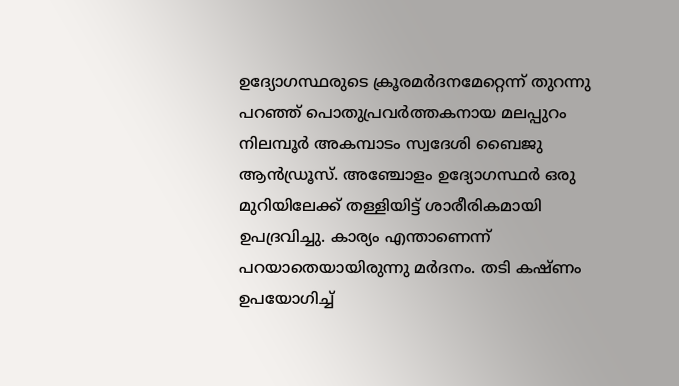ഉദ്യോഗസ്ഥരുടെ ക്രൂരമർദനമേറ്റെന്ന് തുറന്നു പറഞ്ഞ് പൊതുപ്രവർത്തകനായ മലപ്പുറം നിലമ്പൂർ അകമ്പാടം സ്വദേശി ബൈജു ആൻഡ്രൂസ്. അഞ്ചോളം ഉദ്യോഗസ്ഥർ ഒരു മുറിയിലേക്ക് തള്ളിയിട്ട് ശാരീരികമായി ഉപദ്രവിച്ചു. കാര്യം എന്താണെന്ന് പറയാതെയായിരുന്നു മർദനം. തടി കഷ്ണം ഉപയോഗിച്ച്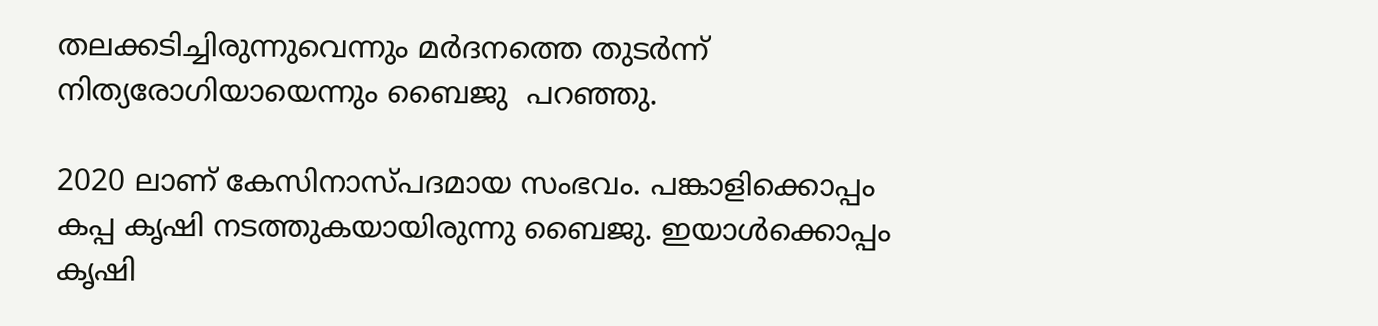തലക്കടിച്ചിരുന്നുവെന്നും മർദനത്തെ തുടർന്ന് നിത്യരോഗിയായെന്നും ബൈജു  പറഞ്ഞു.

2020 ലാണ് കേസിനാസ്പദമായ സംഭവം. പങ്കാളിക്കൊപ്പം കപ്പ കൃഷി നടത്തുകയായിരുന്നു ബൈജു. ഇയാൾക്കൊപ്പം കൃഷി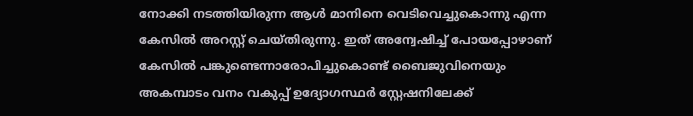നോക്കി നടത്തിയിരുന്ന ആൾ മാനിനെ വെടിവെച്ചുകൊന്നു എന്ന കേസിൽ അറസ്റ്റ് ചെയ്തിരുന്നു. ഇത് അന്വേഷിച്ച് പോയപ്പോഴാണ് കേസിൽ പങ്കുണ്ടെന്നാരോപിച്ചുകൊണ്ട് ബൈജുവിനെയും അകമ്പാടം വനം വകുപ്പ് ഉദ്യോഗസ്ഥർ സ്റ്റേഷനിലേക്ക്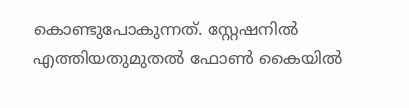കൊണ്ടുപോകുന്നത്. സ്റ്റേഷനിൽ എത്തിയതുമുതൽ ഫോൺ കൈയിൽ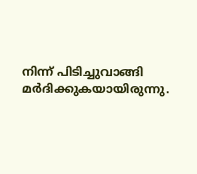നിന്ന് പിടിച്ചുവാങ്ങി മർദിക്കുകയായിരുന്നു.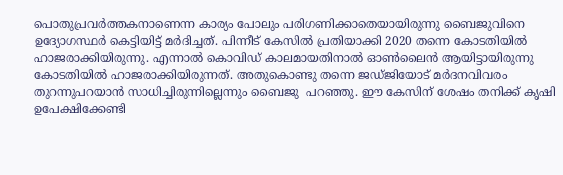പൊതുപ്രവർത്തകനാണെന്ന കാര്യം പോലും പരിഗണിക്കാതെയായിരുന്നു ബൈജുവിനെ ഉദ്യോഗസ്ഥർ കെട്ടിയിട്ട് മർദിച്ചത്. പിന്നീട് കേസിൽ പ്രതിയാക്കി 2020 തന്നെ കോടതിയിൽ ഹാജരാക്കിയിരുന്നു. എന്നാൽ കൊവിഡ് കാലമായതിനാൽ ഓൺലൈൻ ആയിട്ടായിരുന്നു കോടതിയിൽ ഹാജരാക്കിയിരുന്നത്. അതുകൊണ്ടു തന്നെ ജഡ്ജിയോട് മർദനവിവരം തുറന്നുപറയാൻ സാധിച്ചിരുന്നില്ലെന്നും ബൈജു  പറഞ്ഞു. ഈ കേസിന് ശേഷം തനിക്ക് കൃഷി ഉപേക്ഷിക്കേണ്ടി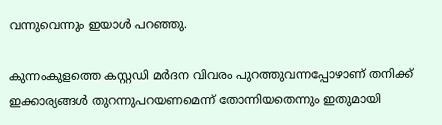വന്നുവെന്നും ഇയാൾ പറഞ്ഞു.

കുന്നംകുളത്തെ കസ്റ്റഡി മർദന വിവരം പുറത്തുവന്നപ്പോഴാണ് തനിക്ക് ഇക്കാര്യങ്ങൾ തുറന്നുപറയണമെന്ന് തോന്നിയതെന്നും ഇതുമായി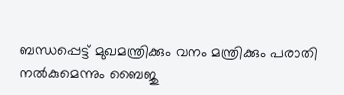ബന്ധപ്പെട്ട് മുഖമന്ത്രിക്കും വനം മന്ത്രിക്കും പരാതി നൽകുമെന്നും ബൈജു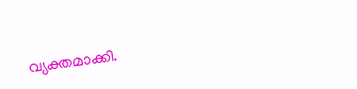വ്യക്തമാക്കി.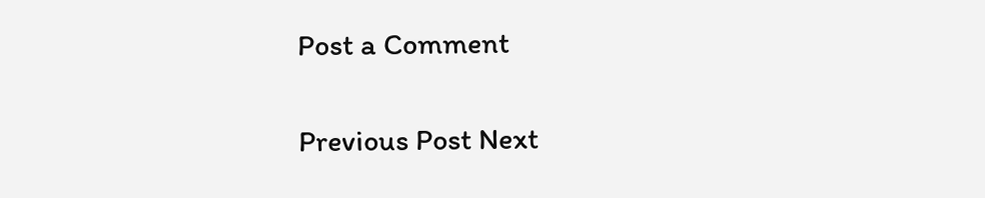Post a Comment

Previous Post Next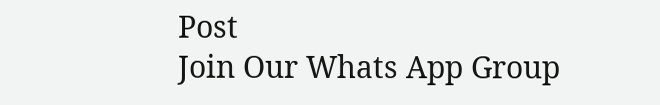Post
Join Our Whats App Group